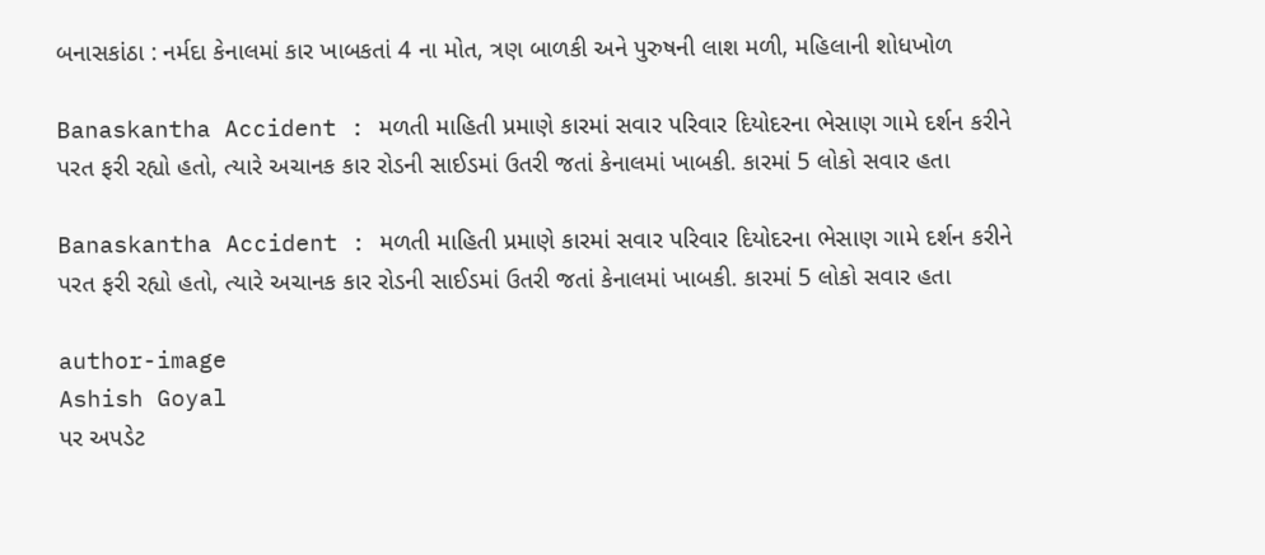બનાસકાંઠા : નર્મદા કેનાલમાં કાર ખાબકતાં 4 ના મોત, ત્રણ બાળકી અને પુરુષની લાશ મળી, મહિલાની શોધખોળ

Banaskantha Accident : મળતી માહિતી પ્રમાણે કારમાં સવાર પરિવાર દિયોદરના ભેસાણ ગામે દર્શન કરીને પરત ફરી રહ્યો હતો, ત્યારે અચાનક કાર રોડની સાઈડમાં ઉતરી જતાં કેનાલમાં ખાબકી. કારમાં 5 લોકો સવાર હતા

Banaskantha Accident : મળતી માહિતી પ્રમાણે કારમાં સવાર પરિવાર દિયોદરના ભેસાણ ગામે દર્શન કરીને પરત ફરી રહ્યો હતો, ત્યારે અચાનક કાર રોડની સાઈડમાં ઉતરી જતાં કેનાલમાં ખાબકી. કારમાં 5 લોકો સવાર હતા

author-image
Ashish Goyal
પર અપડેટ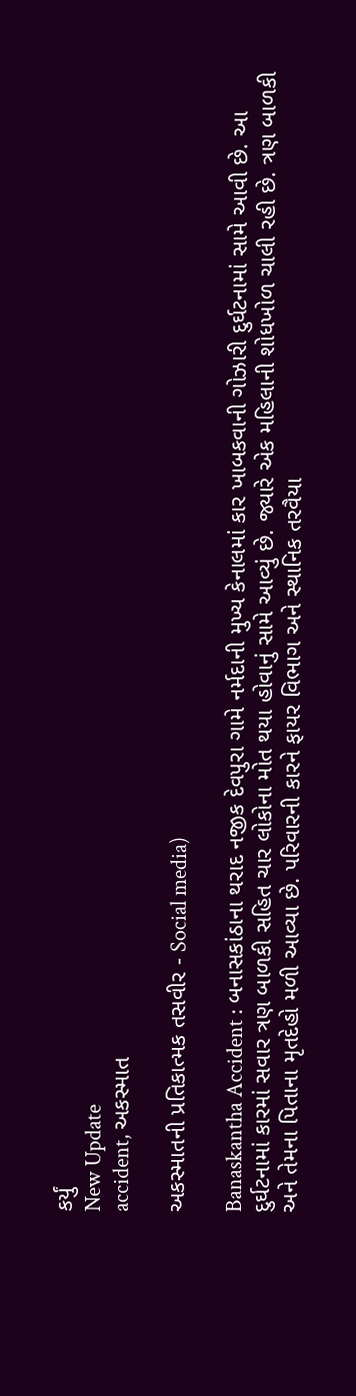કર્યું
New Update
accident, અકસ્માત

અકસ્માતની પ્રતિકાત્મક તસવીર - Social media)

Banaskantha Accident : બનાસકાંઠાના થરાદ નજીક દેવપુરા ગામે નર્મદાની મુખ્ય કેનાલમાં કાર ખાબકવાની ગોઝારી દુર્ઘટનામાં સામે આવી છે. આ દુર્ઘટનામાં કારમાં સવાર ત્રણ બાળકી સહિત ચાર લોકોના મોત થયા હોવાનું સામે આવ્યું છે. જ્યારે એક મહિલાની શોધખોળ ચાલી રહી છે. ત્રણ બાળકી અને તેમના પિતાના મૃતદેહો મળી આવ્યા છે. પરિવારની કારને ફાયર વિભાગ અને સ્થાનિક તરવૈયા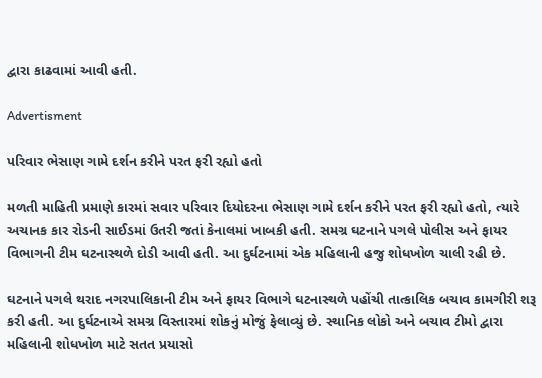દ્વારા કાઢવામાં આવી હતી.

Advertisment

પરિવાર ભેસાણ ગામે દર્શન કરીને પરત ફરી રહ્યો હતો

મળતી માહિતી પ્રમાણે કારમાં સવાર પરિવાર દિયોદરના ભેસાણ ગામે દર્શન કરીને પરત ફરી રહ્યો હતો, ત્યારે અચાનક કાર રોડની સાઈડમાં ઉતરી જતાં કેનાલમાં ખાબકી હતી. સમગ્ર ઘટનાને પગલે પોલીસ અને ફાયર વિભાગની ટીમ ઘટનાસ્થળે દોડી આવી હતી. આ દુર્ઘટનામાં એક મહિલાની હજુ શોધખોળ ચાલી રહી છે.

ઘટનાને પગલે થરાદ નગરપાલિકાની ટીમ અને ફાયર વિભાગે ઘટનાસ્થળે પહોંચી તાત્કાલિક બચાવ કામગીરી શરૂ કરી હતી. આ દુર્ઘટનાએ સમગ્ર વિસ્તારમાં શોકનું મોજું ફેલાવ્યું છે. સ્થાનિક લોકો અને બચાવ ટીમો દ્વારા મહિલાની શોધખોળ માટે સતત પ્રયાસો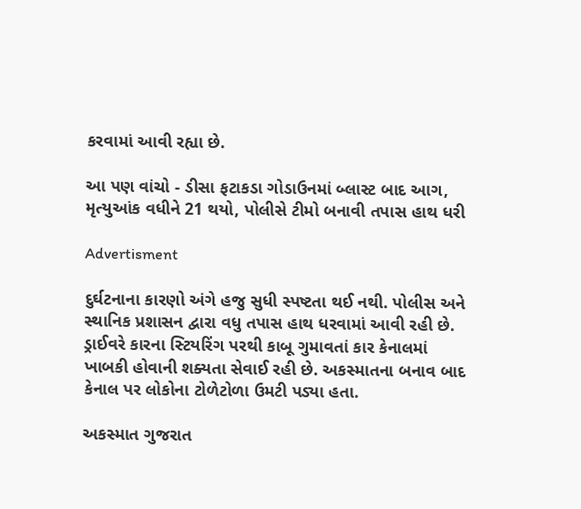કરવામાં આવી રહ્યા છે.

આ પણ વાંચો - ડીસા ફટાકડા ગોડાઉનમાં બ્લાસ્ટ બાદ આગ, મૃત્યુઆંક વધીને 21 થયો, પોલીસે ટીમો બનાવી તપાસ હાથ ધરી

Advertisment

દુર્ઘટનાના કારણો અંગે હજુ સુધી સ્પષ્ટતા થઈ નથી. પોલીસ અને સ્થાનિક પ્રશાસન દ્વારા વધુ તપાસ હાથ ધરવામાં આવી રહી છે. ડ્રાઈવરે કારના સ્ટિયરિંગ પરથી કાબૂ ગુમાવતાં કાર કેનાલમાં ખાબકી હોવાની શક્યતા સેવાઈ રહી છે. અકસ્માતના બનાવ બાદ કેનાલ પર લોકોના ટોળેટોળા ઉમટી પડ્યા હતા.

અકસ્માત ગુજરાત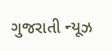ગુજરાતી ન્યૂઝ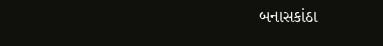બનાસકાંઠા